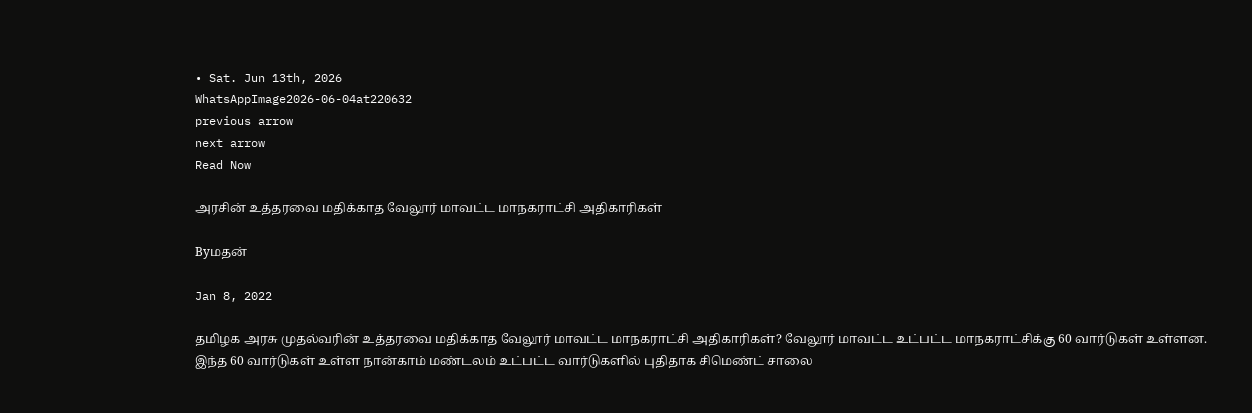• Sat. Jun 13th, 2026
WhatsAppImage2026-06-04at220632
previous arrow
next arrow
Read Now

அரசின் உத்தரவை மதிக்காத வேலூர் மாவட்ட மாநகராட்சி அதிகாரிகள்

Byமதன்

Jan 8, 2022

தமிழக அரசு முதல்வரின் உத்தரவை மதிக்காத வேலூர் மாவட்ட மாநகராட்சி அதிகாரிகள்? வேலூர் மாவட்ட உட்பட்ட மாநகராட்சிக்கு 60 வார்டுகள் உள்ளன. இந்த 60 வார்டுகள் உள்ள நான்காம் மண்டலம் உட்பட்ட வார்டுகளில் புதிதாக சிமெண்ட் சாலை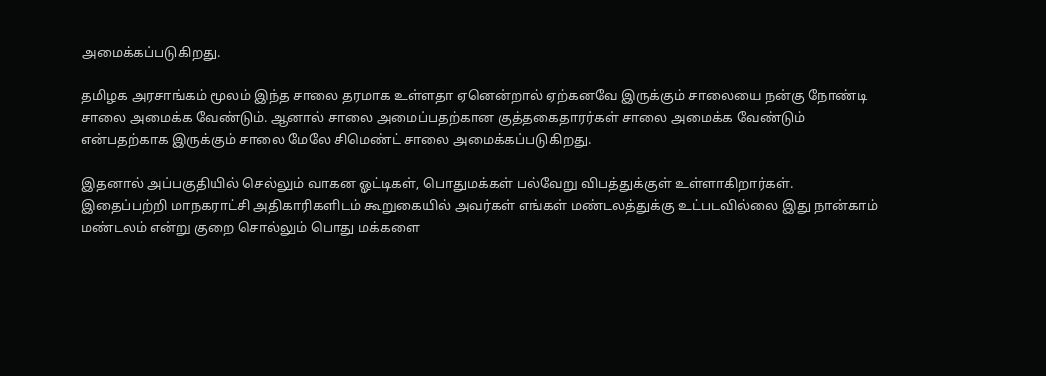அமைக்கப்படுகிறது.

தமிழக அரசாங்கம் மூலம் இந்த சாலை தரமாக உள்ளதா ஏனென்றால் ஏற்கனவே இருக்கும் சாலையை நன்கு நோண்டி சாலை அமைக்க வேண்டும். ஆனால் சாலை அமைப்பதற்கான குத்தகைதாரர்கள் சாலை அமைக்க வேண்டும் என்பதற்காக இருக்கும் சாலை மேலே சிமெண்ட் சாலை அமைக்கப்படுகிறது.

இதனால் அப்பகுதியில் செல்லும் வாகன ஓட்டிகள், பொதுமக்கள் பல்வேறு விபத்துக்குள் உள்ளாகிறார்கள். இதைப்பற்றி மாநகராட்சி அதிகாரிகளிடம் கூறுகையில் அவர்கள் எங்கள் மண்டலத்துக்கு உட்படவில்லை இது நான்காம் மண்டலம் என்று குறை சொல்லும் பொது மக்களை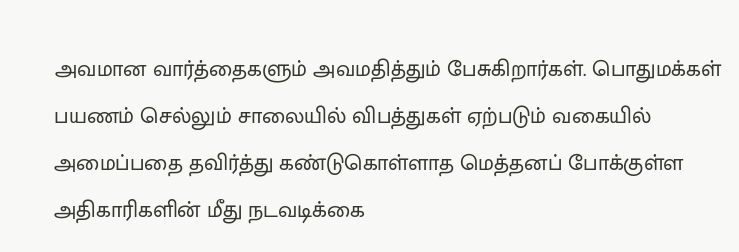அவமான வார்த்தைகளும் அவமதித்தும் பேசுகிறார்கள். பொதுமக்கள் பயணம் செல்லும் சாலையில் விபத்துகள் ஏற்படும் வகையில் அமைப்பதை தவிர்த்து கண்டுகொள்ளாத மெத்தனப் போக்குள்ள அதிகாரிகளின் மீது நடவடிக்கை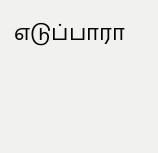எடுப்பாரா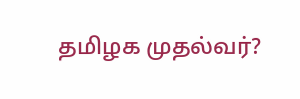தமிழக முதல்வர்?